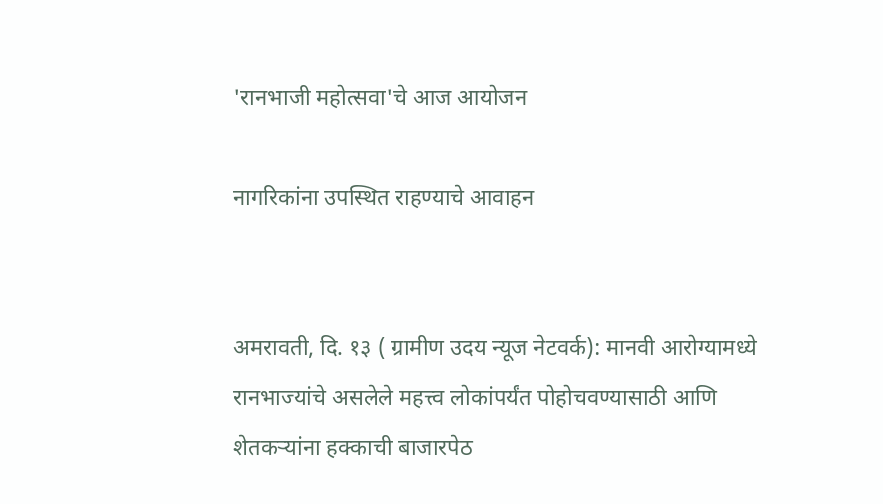'रानभाजी महोत्सवा'चे आज आयोजन

नागरिकांना उपस्थित राहण्याचे आवाहन


अमरावती, दि. १३ ( ग्रामीण उदय न्यूज नेटवर्क): मानवी आरोग्यामध्ये रानभाज्यांचे असलेले महत्त्व लोकांपर्यंत पोहोचवण्यासाठी आणि शेतकऱ्यांना हक्काची बाजारपेठ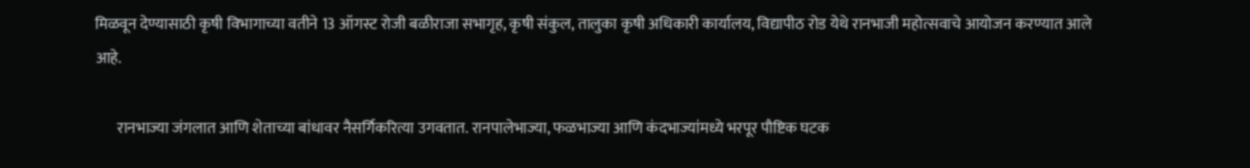मिळवून देण्यासाठी कृषी विभागाच्या वतीने 13 ऑगस्ट रोजी बळीराजा सभागृह, कृषी संकुल, तालुका कृषी अधिकारी कार्यालय, विद्यापीठ रोड येथे रानभाजी महोत्सवाचे आयोजन करण्यात आले आहे.

       रानभाज्या जंगलात आणि शेताच्या बांधावर नैसर्गिकरित्या उगवतात. रानपालेभाज्या, फळभाज्या आणि कंदभाज्यांमध्ये भरपूर पौष्टिक घटक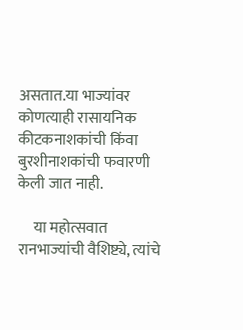असतात.या भाज्यांवर कोणत्याही रासायनिक कीटकनाशकांची किंवा बुरशीनाशकांची फवारणी केली जात नाही.

     या महोत्सवात रानभाज्यांची वैशिष्ट्ये, त्यांचे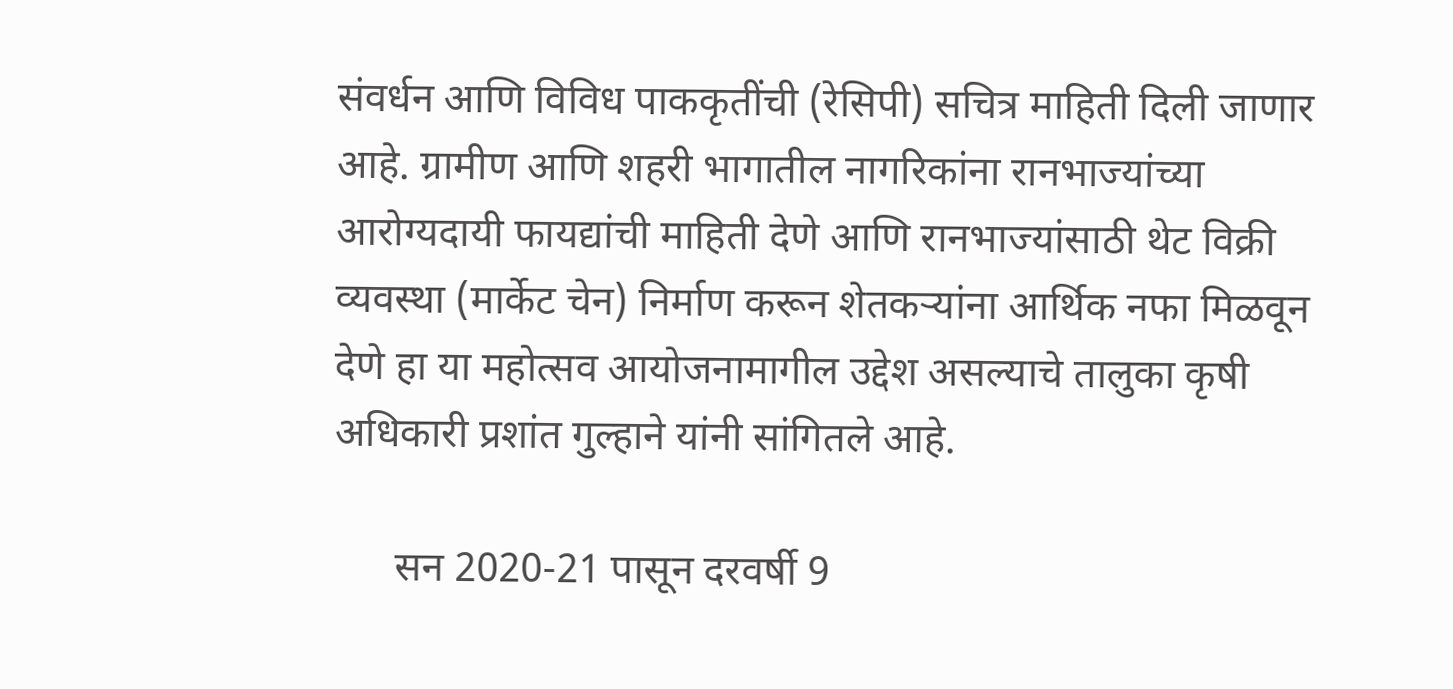संवर्धन आणि विविध पाककृतींची (रेसिपी) सचित्र माहिती दिली जाणार आहे. ग्रामीण आणि शहरी भागातील नागरिकांना रानभाज्यांच्या आरोग्यदायी फायद्यांची माहिती देणे आणि रानभाज्यांसाठी थेट विक्री व्यवस्था (मार्केट चेन) निर्माण करून शेतकऱ्यांना आर्थिक नफा मिळवून देणे हा या महोत्सव आयोजनामागील उद्देश असल्याचे तालुका कृषी अधिकारी प्रशांत गुल्हाने यांनी सांगितले आहे.

      सन 2020-21 पासून दरवर्षी 9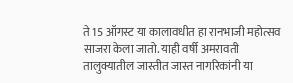ते 15 ऑगस्ट या कालावधीत हा रानभाजी महोत्सव साजरा केला जातो. याही वर्षी अमरावती तालुक्यातील जास्तीत जास्त नागरिकांनी या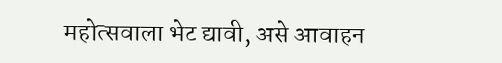महोत्सवाला भेट द्यावी, असे आवाहन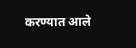करण्यात आले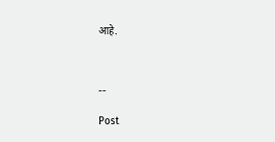आहे.



--

Post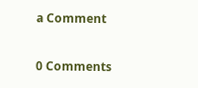a Comment

0 Comments